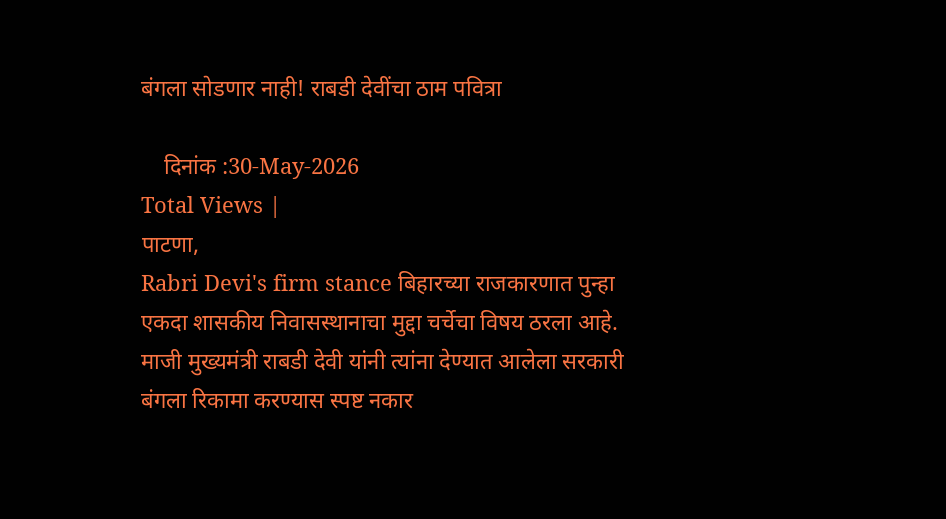बंगला सोडणार नाही! राबडी देवींचा ठाम पवित्रा

    दिनांक :30-May-2026
Total Views |
पाटणा,
Rabri Devi's firm stance बिहारच्या राजकारणात पुन्हा एकदा शासकीय निवासस्थानाचा मुद्दा चर्चेचा विषय ठरला आहे. माजी मुख्यमंत्री राबडी देवी यांनी त्यांना देण्यात आलेला सरकारी बंगला रिकामा करण्यास स्पष्ट नकार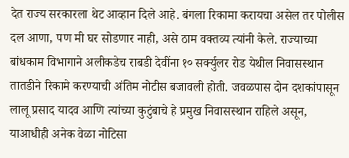देत राज्य सरकारला थेट आव्हान दिले आहे. बंगला रिकामा करायचा असेल तर पोलीस दल आणा, पण मी घर सोडणार नाही, असे ठाम वक्तव्य त्यांनी केले. राज्याच्या बांधकाम विभागाने अलीकडेच राबडी देवींना १० सर्क्युलर रोड येथील निवासस्थान तातडीने रिकामे करण्याची अंतिम नोटीस बजावली होती. जवळपास दोन दशकांपासून लालू प्रसाद यादव आणि त्यांच्या कुटुंबाचे हे प्रमुख निवासस्थान राहिले असून, याआधीही अनेक वेळा नोटिसा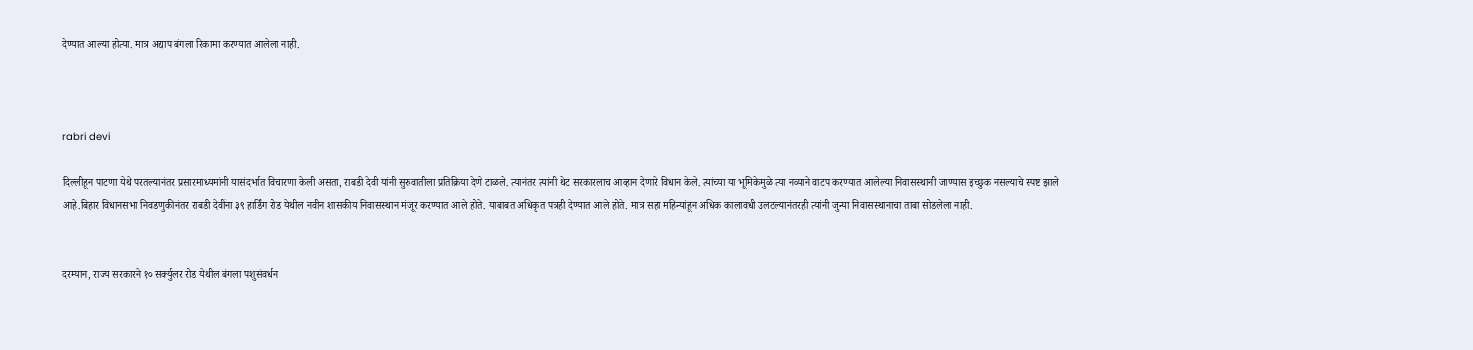देण्यात आल्या होत्या. मात्र अद्याप बंगला रिकामा करण्यात आलेला नाही.



rabri devi

दिल्लीहून पाटणा येथे परतल्यानंतर प्रसारमाध्यमांनी यासंदर्भात विचारणा केली असता, राबडी देवी यांनी सुरुवातीला प्रतिक्रिया देणे टाळले. त्यानंतर त्यांनी थेट सरकारलाच आव्हान देणारे विधान केले. त्यांच्या या भूमिकेमुळे त्या नव्याने वाटप करण्यात आलेल्या निवासस्थानी जाण्यास इच्छुक नसल्याचे स्पष्ट झाले आहे.बिहार विधानसभा निवडणुकीनंतर राबडी देवींना ३९ हार्डिंग रोड येथील नवीन शासकीय निवासस्थान मंजूर करण्यात आले होते. याबाबत अधिकृत पत्रही देण्यात आले होते. मात्र सहा महिन्यांहून अधिक कालावधी उलटल्यानंतरही त्यांनी जुन्या निवासस्थानाचा ताबा सोडलेला नाही.


दरम्यान, राज्य सरकारने १० सर्क्युलर रोड येथील बंगला पशुसंवर्धन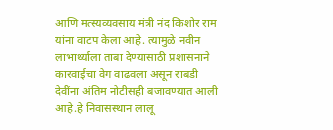आणि मत्स्यव्यवसाय मंत्री नंद किशोर राम यांना वाटप केला आहे. त्यामुळे नवीन लाभार्थ्याला ताबा देण्यासाठी प्रशासनाने कारवाईचा वेग वाढवला असून राबडी देवींना अंतिम नोटीसही बजावण्यात आली आहे.हे निवासस्थान लालू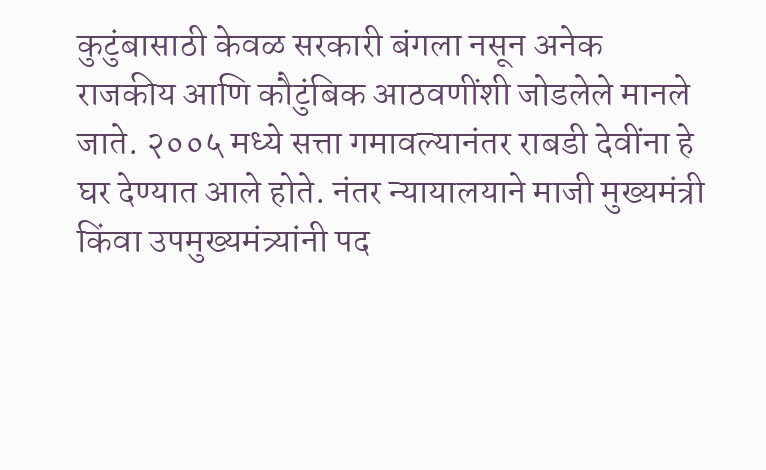कुटुंबासाठी केवळ सरकारी बंगला नसून अनेक राजकीय आणि कौटुंबिक आठवणींशी जोडलेले मानले जाते. २००५ मध्ये सत्ता गमावल्यानंतर राबडी देवींना हे घर देण्यात आले होते. नंतर न्यायालयाने माजी मुख्यमंत्री किंवा उपमुख्यमंत्र्यांनी पद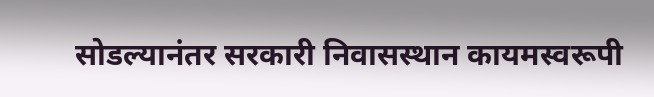सोडल्यानंतर सरकारी निवासस्थान कायमस्वरूपी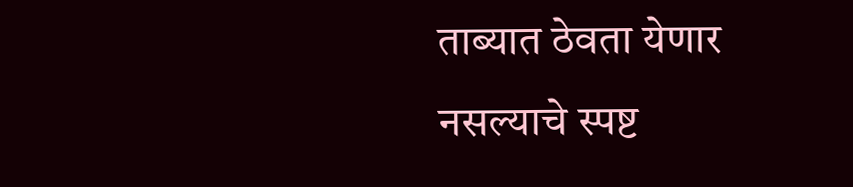ताब्यात ठेवता येणार नसल्याचे स्पष्ट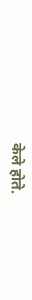केले होते.